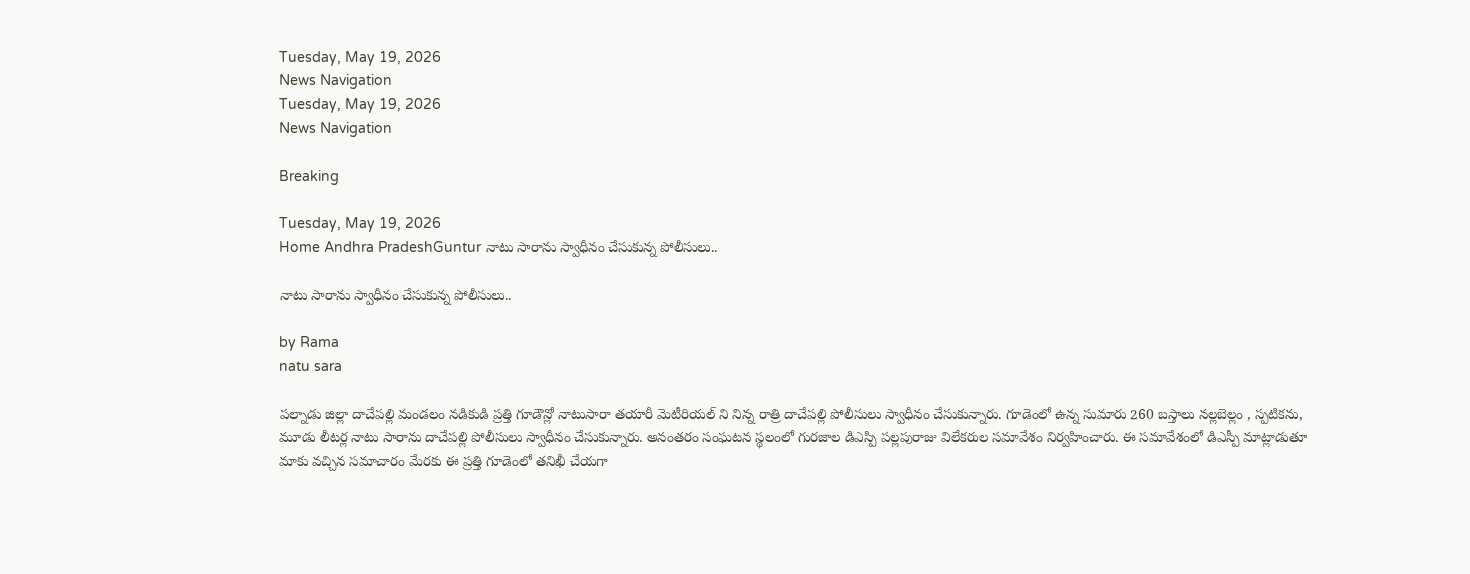Tuesday, May 19, 2026
News Navigation
Tuesday, May 19, 2026
News Navigation

Breaking

Tuesday, May 19, 2026
Home Andhra PradeshGuntur నాటు సారాను స్వాధీనం చేసుకున్న పోలీసులు..

నాటు సారాను స్వాధీనం చేసుకున్న పోలీసులు..

by Rama
natu sara

పల్నాడు జిల్లా దాచేపల్లి మండలం నడికుడి ప్రత్తి గూడౌన్లో నాటుసారా తయారీ మెటీరియల్ ని నిన్న రాత్రి దాచేపల్లి పోలీసులు స్వాధీనం చేసుకున్నారు. గూడెంలో ఉన్న సుమారు 260 బస్తాలు నల్లబెల్లం , స్పటికను, మూడు లీటర్ల నాటు సారాను దాచేపల్లి పోలీసులు స్వాధీనం చేసుకున్నారు. అనంతరం సంఘటన స్థలంలో గురజాల డిఎస్పి పల్లపురాజు విలేకరుల సమావేశం నిర్వహించారు. ఈ సమావేశంలో డిఎస్పీ మాట్లాడుతూ మాకు వచ్చిన సమాచారం మేరకు ఈ ప్రత్తి గూడెంలో తనిఖీ చేయగా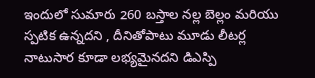ఇందులో సుమారు 260 బస్తాల నల్ల బెల్లం మరియు స్పటిక ఉన్నదని , దీనితోపాటు మూడు లీటర్ల నాటుసార కూడా లభ్యమైనదని డిఎస్పి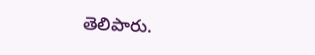తెలిపారు.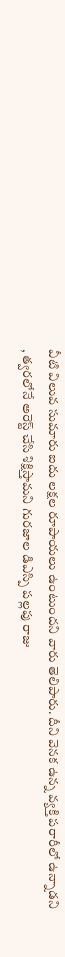వీటి విలువ సుమారు ఐదు లక్షల రూపాయలు ఉంటుందని వారు తెలిపారు. దీని వెనక ఉన్న వ్యక్తి పరారీలో ఉన్నాడని , త్వరలోనే అరెస్ట్ చేసి శిక్షిస్తామని గురజాల డిఎస్పి పల్లపు రాజు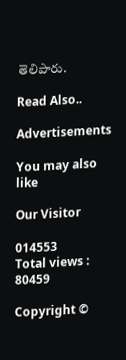తెలిపారు.

Read Also..

Advertisements

You may also like

Our Visitor

014553
Total views : 80459

Copyright ©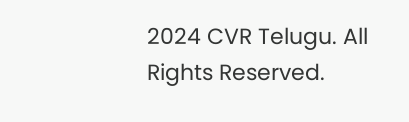2024 CVR Telugu. All Rights Reserved.